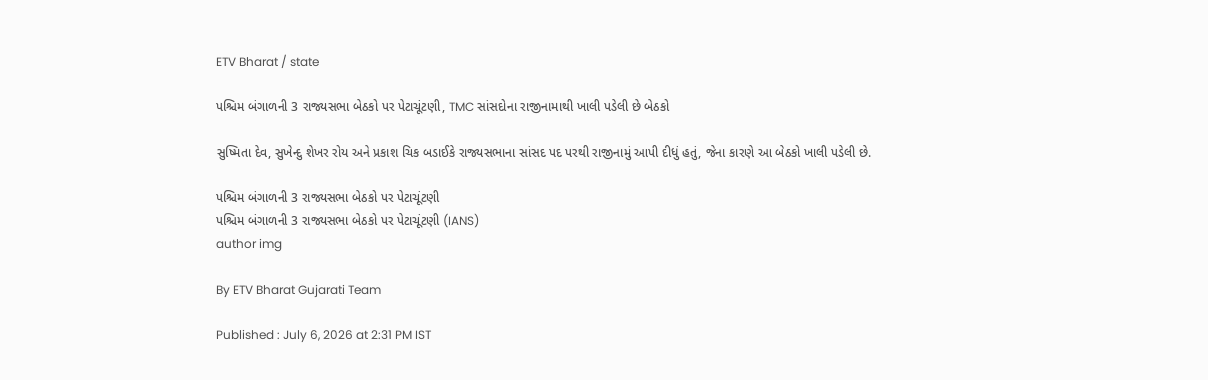ETV Bharat / state

પશ્ચિમ બંગાળની 3 રાજ્યસભા બેઠકો પર પેટાચૂંટણી, TMC સાંસદોના રાજીનામાથી ખાલી પડેલી છે બેઠકો

સુષ્મિતા દેવ, સુખેન્દુ શેખર રોય અને પ્રકાશ ચિક બડાઈકે રાજ્યસભાના સાંસદ પદ પરથી રાજીનામું આપી દીધું હતું, જેના કારણે આ બેઠકો ખાલી પડેલી છે.

પશ્ચિમ બંગાળની 3 રાજ્યસભા બેઠકો પર પેટાચૂંટણી
પશ્ચિમ બંગાળની 3 રાજ્યસભા બેઠકો પર પેટાચૂંટણી (IANS)
author img

By ETV Bharat Gujarati Team

Published : July 6, 2026 at 2:31 PM IST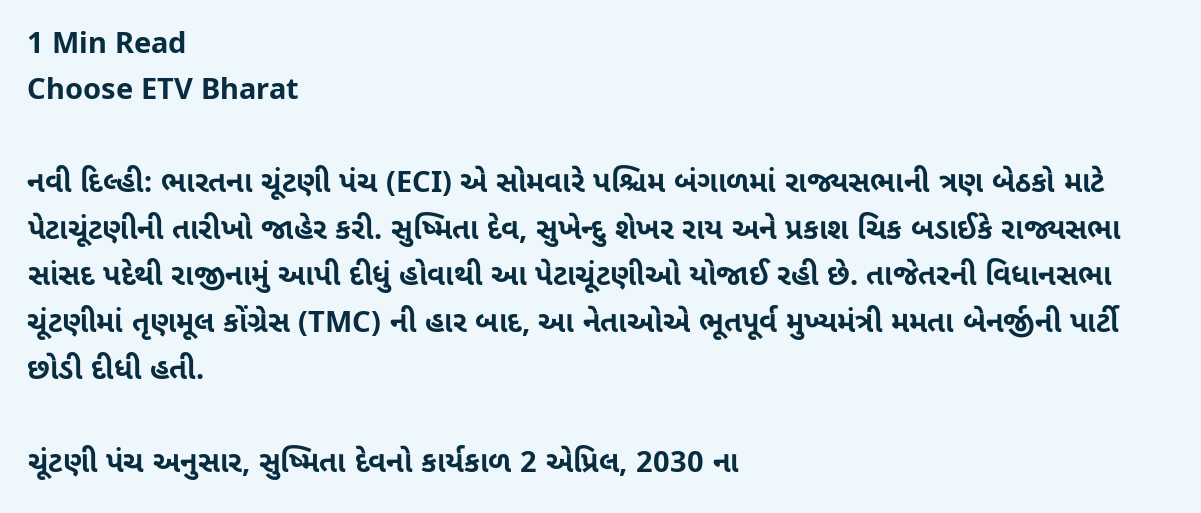1 Min Read
Choose ETV Bharat

નવી દિલ્હી: ભારતના ચૂંટણી પંચ (ECI) એ સોમવારે પશ્ચિમ બંગાળમાં રાજ્યસભાની ત્રણ બેઠકો માટે પેટાચૂંટણીની તારીખો જાહેર કરી. સુષ્મિતા દેવ, સુખેન્દુ શેખર રાય અને પ્રકાશ ચિક બડાઈકે રાજ્યસભા સાંસદ પદેથી રાજીનામું આપી દીધું હોવાથી આ પેટાચૂંટણીઓ યોજાઈ રહી છે. તાજેતરની વિધાનસભા ચૂંટણીમાં તૃણમૂલ કોંગ્રેસ (TMC) ની હાર બાદ, આ નેતાઓએ ભૂતપૂર્વ મુખ્યમંત્રી મમતા બેનર્જીની પાર્ટી છોડી દીધી હતી.

ચૂંટણી પંચ અનુસાર, સુષ્મિતા દેવનો કાર્યકાળ 2 એપ્રિલ, 2030 ના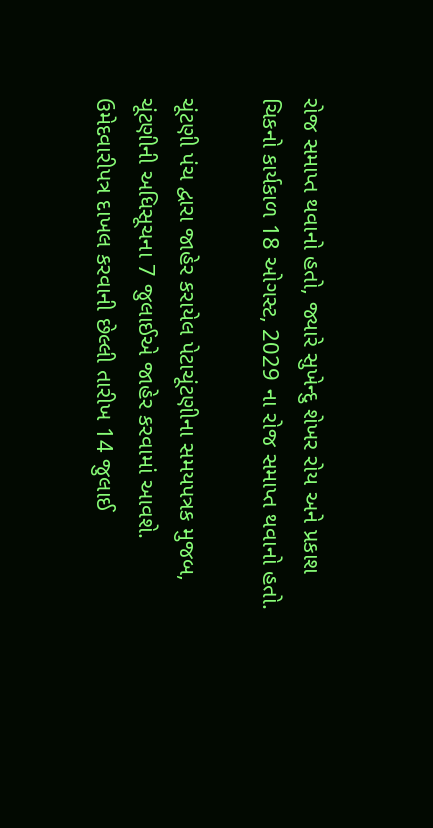રોજ સમાપ્ત થવાનો હતો, જ્યારે સુખેન્દુ શેખર રોય અને પ્રકાશ ચિકનો કાર્યકાળ 18 ઓગસ્ટ, 2029 ના રોજ સમાપ્ત થવાનો હતો.

ચૂંટણી પંચ દ્વારા જાહેર કરાયેલ પેટાચૂંટણીના સમયપત્રક મુજબ, ચૂંટણીની અધિસૂચના 7 જુલાઈએ જાહેર કરવામાં આવશે. ઉમેદવારીપત્ર દાખલ કરવાની છેલ્લી તારીખ 14 જુલાઈ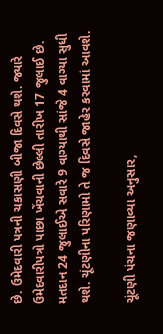છે. ઉમેદવારી પત્રની ચકાસણી બીજા દિવસે થશે. જ્યારે ઉમેદવારીપત્રો પાછા ખેંચવાની છેલ્લી તારીખ 17 જુલાઈ છે. મતદાન 24 જુલાઈએ સવારે 9 વાગ્યાથી સાંજે 4 વાગ્યા સુધી થશે. ચૂંટણીના પરિણામો તે જ દિવસે જાહેર કરવામાં આવશે.

ચૂંટણી પંચના જણાવ્યા અનુસાર,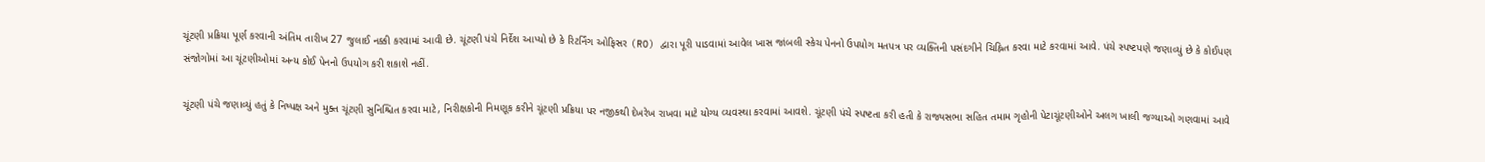ચૂંટણી પ્રક્રિયા પૂર્ણ કરવાની અંતિમ તારીખ 27 જુલાઈ નક્કી કરવામાં આવી છે. ચૂંટણી પંચે નિર્દેશ આપ્યો છે કે રિટર્નિંગ ઓફિસર (RO) દ્વારા પૂરી પાડવામાં આવેલ ખાસ જાંબલી સ્કેચ પેનનો ઉપયોગ મતપત્ર પર વ્યક્તિની પસંદગીને ચિહ્નિત કરવા માટે કરવામાં આવે. પંચે સ્પષ્ટપણે જણાવ્યું છે કે કોઈપણ સંજોગોમાં આ ચૂંટણીઓમાં અન્ય કોઈ પેનનો ઉપયોગ કરી શકાશે નહીં.

ચૂંટણી પંચે જણાવ્યું હતું કે નિષ્પક્ષ અને મુક્ત ચૂંટણી સુનિશ્ચિત કરવા માટે, નિરીક્ષકોની નિમણૂક કરીને ચૂંટણી પ્રક્રિયા પર નજીકથી દેખરેખ રાખવા માટે યોગ્ય વ્યવસ્થા કરવામાં આવશે. ચૂંટણી પંચે સ્પષ્ટતા કરી હતી કે રાજ્યસભા સહિત તમામ ગૃહોની પેટાચૂંટણીઓને અલગ ખાલી જગ્યાઓ ગણવામાં આવે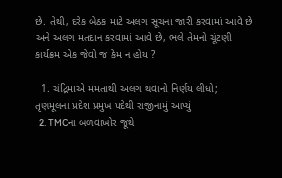છે. તેથી, દરેક બેઠક માટે અલગ સૂચના જારી કરવામાં આવે છે અને અલગ મતદાન કરવામાં આવે છે, ભલે તેમનો ચૂંટણી કાર્યક્રમ એક જેવો જ કેમ ન હોય ?

  1. ચંદ્રિમાએ મમતાથી અલગ થવાનો નિર્ણય લીધો; તૃણમૂલના પ્રદેશ પ્રમુખ પદેથી રાજીનામું આપ્યું
  2. TMCના બળવાખોર જૂથે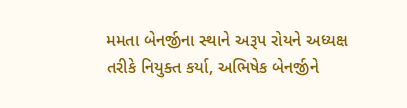મમતા બેનર્જીના સ્થાને અરૂપ રોયને અધ્યક્ષ તરીકે નિયુક્ત કર્યા, અભિષેક બેનર્જીને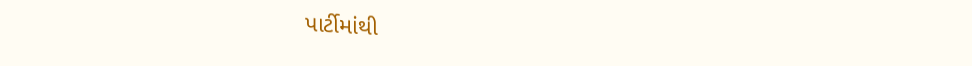પાર્ટીમાંથી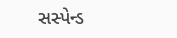સસ્પેન્ડ